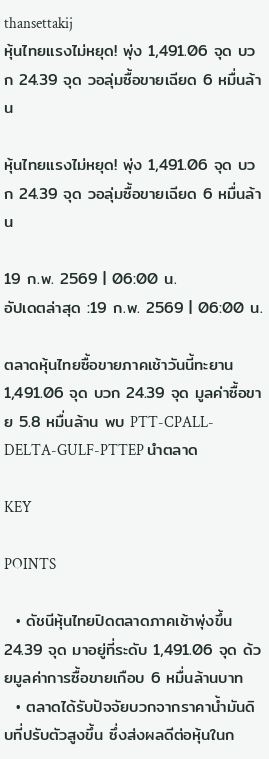thansettakij
หุ้นไทยแรงไม่หยุด! พุ่ง 1,491.06 จุด บวก 24.39 จุด วอลุ่มซื้อขายเฉียด 6 หมื่นล้าน

หุ้นไทยแรงไม่หยุด! พุ่ง 1,491.06 จุด บวก 24.39 จุด วอลุ่มซื้อขายเฉียด 6 หมื่นล้าน

19 ก.พ. 2569 | 06:00 น.
อัปเดตล่าสุด :19 ก.พ. 2569 | 06:00 น.

ตลาดหุ้นไทยซื้อขายภาคเช้าวันนี้ทะยาน 1,491.06 จุด บวก 24.39 จุด มูลค่าซื้อขาย 5.8 หมื่นล้าน พบ PTT-CPALL-DELTA-GULF-PTTEP นำตลาด

KEY

POINTS

  • ดัชนีหุ้นไทยปิดตลาดภาคเช้าพุ่งขึ้น 24.39 จุด มาอยู่ที่ระดับ 1,491.06 จุด ด้วยมูลค่าการซื้อขายเกือบ 6 หมื่นล้านบาท
  • ตลาดได้รับปัจจัยบวกจากราคาน้ำมันดิบที่ปรับตัวสูงขึ้น ซึ่งส่งผลดีต่อหุ้นในก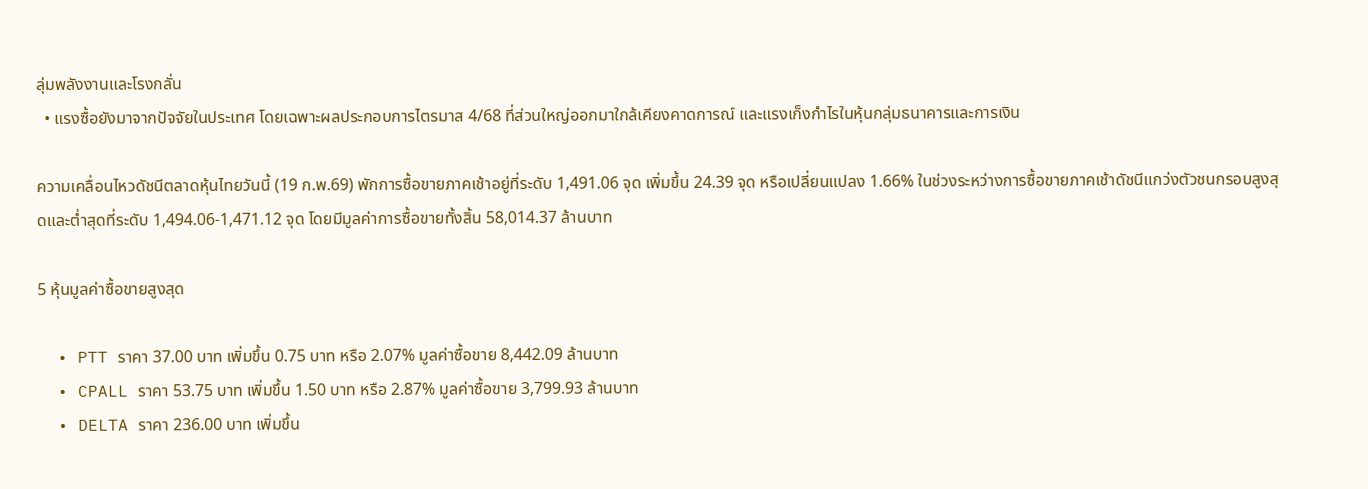ลุ่มพลังงานและโรงกลั่น
  • แรงซื้อยังมาจากปัจจัยในประเทศ โดยเฉพาะผลประกอบการไตรมาส 4/68 ที่ส่วนใหญ่ออกมาใกล้เคียงคาดการณ์ และแรงเก็งกำไรในหุ้นกลุ่มธนาคารและการเงิน

ความเคลื่อนไหวดัชนีตลาดหุ้นไทยวันนี้ (19 ก.พ.69) พักการซื้อขายภาคเช้าอยู่ที่ระดับ 1,491.06 จุด เพิ่มขึ้น 24.39 จุด หรือเปลี่ยนแปลง 1.66% ในช่วงระหว่างการซื้อขายภาคเช้าดัชนีแกว่งตัวชนกรอบสูงสุดและต่ำสุดที่ระดับ 1,494.06-1,471.12 จุด โดยมีมูลค่าการซื้อขายทั้งสิ้น 58,014.37 ล้านบาท

5 หุ้นมูลค่าซื้อขายสูงสุด

  • PTT ราคา 37.00 บาท เพิ่มขึ้น 0.75 บาท หรือ 2.07% มูลค่าซื้อขาย 8,442.09 ล้านบาท
  • CPALL ราคา 53.75 บาท เพิ่มขึ้น 1.50 บาท หรือ 2.87% มูลค่าซื้อขาย 3,799.93 ล้านบาท
  • DELTA ราคา 236.00 บาท เพิ่มขึ้น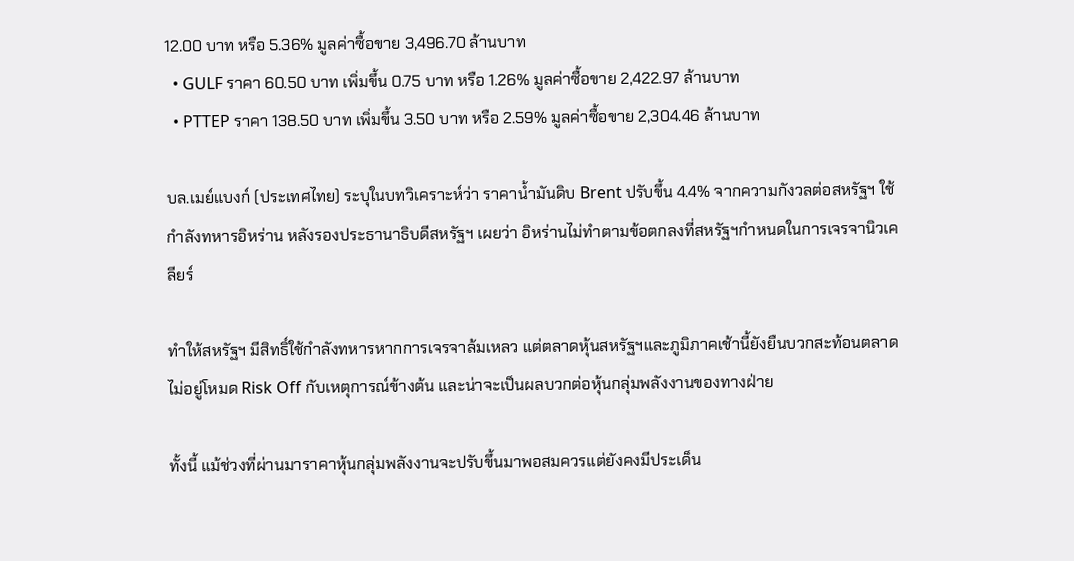12.00 บาท หรือ 5.36% มูลค่าซื้อขาย 3,496.70 ล้านบาท
  • GULF ราคา 60.50 บาท เพิ่มขึ้น 0.75 บาท หรือ 1.26% มูลค่าซื้อขาย 2,422.97 ล้านบาท
  • PTTEP ราคา 138.50 บาท เพิ่มขึ้น 3.50 บาท หรือ 2.59% มูลค่าซื้อขาย 2,304.46 ล้านบาท

บล.เมย์แบงก์ (ประเทศไทย) ระบุในบทวิเคราะห์ว่า ราคาน้ำมันดิบ Brent ปรับขึ้น 4.4% จากความกังวลต่อสหรัฐฯ ใช้กำลังทหารอิหร่าน หลังรองประธานาธิบดีสหรัฐฯ เผยว่า อิหร่านไม่ทำตามข้อตกลงที่สหรัฐฯกำหนดในการเจรจานิวเคลียร์

ทำให้สหรัฐฯ มีสิทธิ์ใช้กำลังทหารหากการเจรจาล้มเหลว แต่ตลาดหุ้นสหรัฐฯและภูมิภาคเช้านี้ยังยืนบวกสะท้อนตลาดไม่อยู่โหมด Risk Off กับเหตุการณ์ข้างต้น และน่าจะเป็นผลบวกต่อหุ้นกลุ่มพลังงานของทางฝ่าย

ทั้งนี้ แม้ช่วงที่ผ่านมาราคาหุ้นกลุ่มพลังงานจะปรับขึ้นมาพอสมควรแต่ยังคงมีประเด็น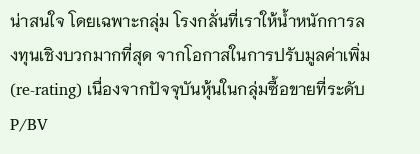น่าสนใจ โดยเฉพาะกลุ่ม โรงกลั่นที่เราให้น้ำหนักการลงทุนเชิงบวกมากที่สุด จากโอกาสในการปรับมูลค่าเพิ่ม (re-rating) เนื่องจากปัจจุบันหุ้นในกลุ่มซื้อขายที่ระดับ P/BV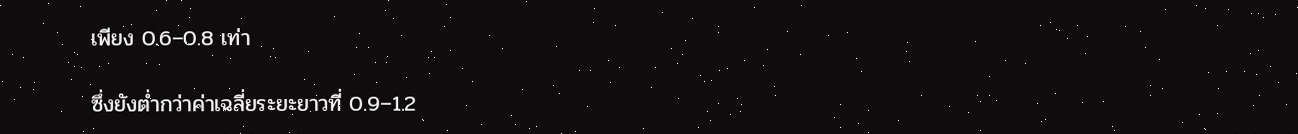เพียง 0.6–0.8 เท่า

ซึ่งยังต่ำกว่าค่าเฉลี่ยระยะยาวที่ 0.9–1.2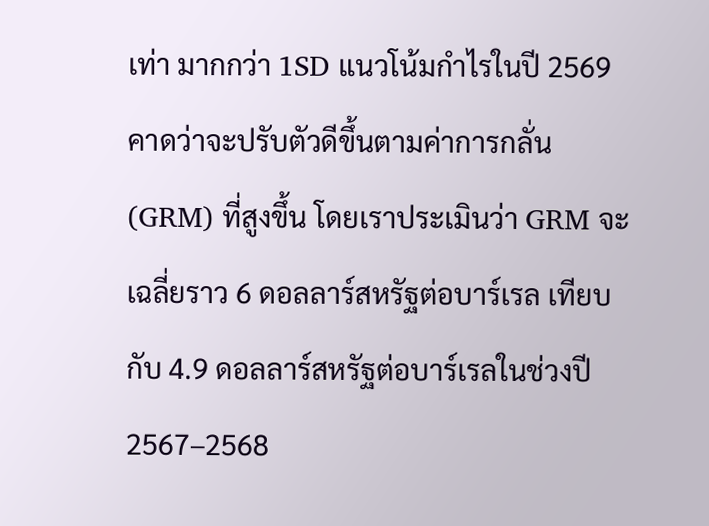เท่า มากกว่า 1SD แนวโน้มกำไรในปี 2569 คาดว่าจะปรับตัวดีขึ้นตามค่าการกลั่น (GRM) ที่สูงขึ้น โดยเราประเมินว่า GRM จะเฉลี่ยราว 6 ดอลลาร์สหรัฐต่อบาร์เรล เทียบกับ 4.9 ดอลลาร์สหรัฐต่อบาร์เรลในช่วงปี 2567–2568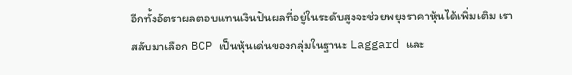อีกทั้งอัตราผลตอบแทนเงินปันผลที่อยู่ในระดับสูงจะช่วยพยุงราคาหุ้นได้เพิ่มเติม เราสลับมาเลือก BCP เป็นหุ้นเด่นของกลุ่มในฐานะ Laggard และ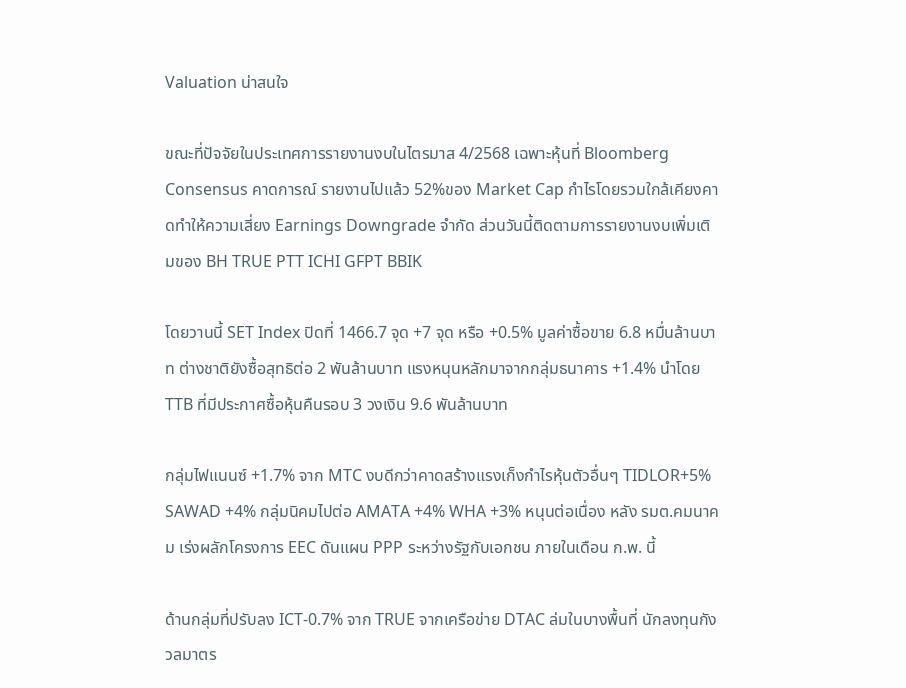Valuation น่าสนใจ

ขณะที่ปัจจัยในประเทศการรายงานงบในไตรมาส 4/2568 เฉพาะหุ้นที่ Bloomberg Consensus คาดการณ์ รายงานไปแล้ว 52%ของ Market Cap กำไรโดยรวมใกล้เคียงคาดทำให้ความเสี่ยง Earnings Downgrade จำกัด ส่วนวันนี้ติดตามการรายงานงบเพิ่มเติมของ BH TRUE PTT ICHI GFPT BBIK

โดยวานนี้ SET Index ปิดที่ 1466.7 จุด +7 จุด หรือ +0.5% มูลค่าซื้อขาย 6.8 หมื่นล้านบาท ต่างชาติยังซื้อสุทธิต่อ 2 พันล้านบาท แรงหนุนหลักมาจากกลุ่มธนาคาร +1.4% นำโดย TTB ที่มีประกาศซื้อหุ้นคืนรอบ 3 วงเงิน 9.6 พันล้านบาท

กลุ่มไฟแนนซ์ +1.7% จาก MTC งบดีกว่าคาดสร้างแรงเก็งกำไรหุ้นตัวอื่นๆ TIDLOR+5% SAWAD +4% กลุ่มนิคมไปต่อ AMATA +4% WHA +3% หนุนต่อเนื่อง หลัง รมต.คมนาคม เร่งผลักโครงการ EEC ดันแผน PPP ระหว่างรัฐกับเอกชน ภายในเดือน ก.พ. นี้

ด้านกลุ่มที่ปรับลง ICT-0.7% จาก TRUE จากเครือข่าย DTAC ล่มในบางพื้นที่ นักลงทุนกังวลมาตร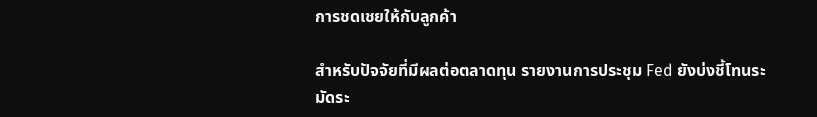การชดเชยให้กับลูกค้า

สำหรับปัจจัยที่มีผลต่อตลาดทุน รายงานการประชุม Fed ยังบ่งชี้โทนระมัดระ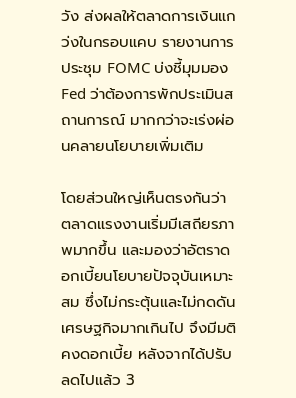วัง ส่งผลให้ตลาดการเงินแกว่งในกรอบแคบ รายงานการประชุม FOMC บ่งชี้มุมมอง Fed ว่าต้องการพักประเมินสถานการณ์ มากกว่าจะเร่งผ่อนคลายนโยบายเพิ่มเติม

โดยส่วนใหญ่เห็นตรงกันว่า ตลาดแรงงานเริ่มมีเสถียรภาพมากขึ้น และมองว่าอัตราดอกเบี้ยนโยบายปัจจุบันเหมาะสม ซึ่งไม่กระตุ้นและไม่กดดันเศรษฐกิจมากเกินไป จึงมีมติ คงดอกเบี้ย หลังจากได้ปรับลดไปแล้ว 3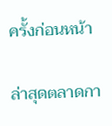ครั้งก่อนหน้า

ล่าสุดตลาดกา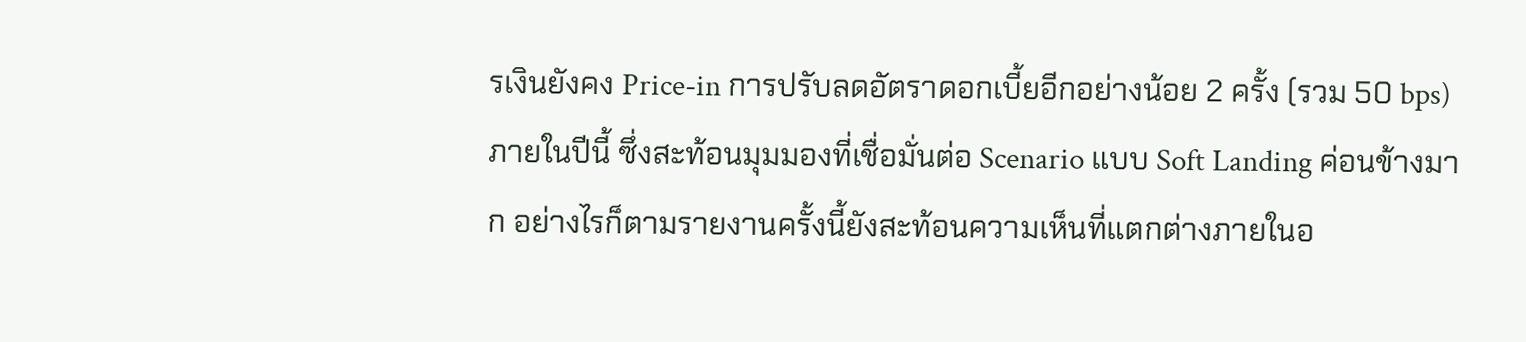รเงินยังคง Price-in การปรับลดอัตราดอกเบี้ยอีกอย่างน้อย 2 ครั้ง (รวม 50 bps) ภายในปีนี้ ซึ่งสะท้อนมุมมองที่เชื่อมั่นต่อ Scenario แบบ Soft Landing ค่อนข้างมาก อย่างไรก็ตามรายงานครั้งนี้ยังสะท้อนความเห็นที่แตกต่างภายในอ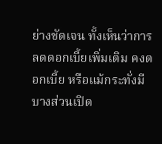ย่างชัดเจน ทั้งเห็นว่าการลดดอกเบี้ยเพิ่มเติม คงดอกเบี้ย หรือแม้กระทั่งมีบางส่วนเปิด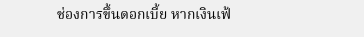ช่องการขึ้นดอกเบี้ย หากเงินเฟ้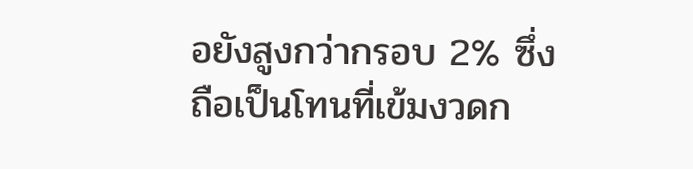อยังสูงกว่ากรอบ 2% ซึ่งถือเป็นโทนที่เข้มงวดก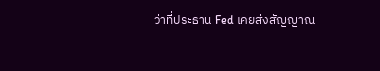ว่าที่ประธาน Fed เคยส่งสัญญาณ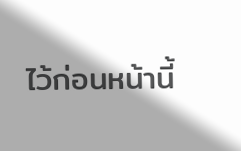ไว้ก่อนหน้านี้